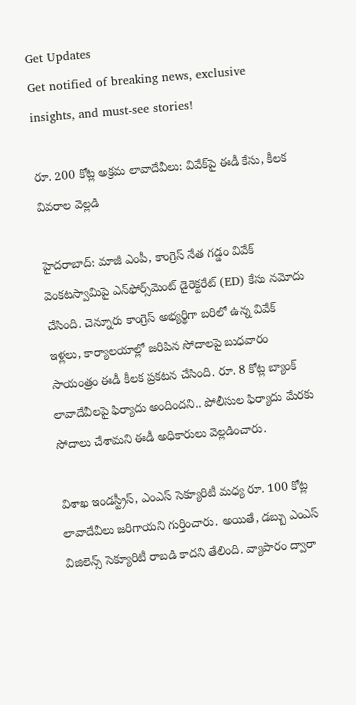Get Updates
Get notified of breaking news, exclusive insights, and must-see stories!

రూ. 200 కోట్ల అక్రమ లావాదేవీలు: వివేక్‌పై ఈడీ కేసు, కీలక వివరాల వెల్లడి

హైదరాబాద్: మాజీ ఎంపీ, కాంగ్రెస్ నేత గడ్డం వివేక్ వెంకటస్వామిపై ఎన్‌ఫోర్స్‌మెంట్ డైరెక్టరేట్ (ED) కేసు నమోదు చేసింది. చెన్నూరు కాంగ్రెస్ అభ్యర్థిగా బరిలో ఉన్న వివేక్ ఇళ్లలు, కార్యాలయాల్లో జరిపిన సోదాలపై బుధవారం సాయంత్రం ఈడీ కీలక ప్రకటన చేసింది. రూ. 8 కోట్ల బ్యాంక్ లావాదేవీలపై ఫిర్యాదు అందిందని.. పోలీసుల ఫిర్యాదు మేరకు సోదాలు చేశామని ఈడీ అధికారులు వెల్లడించారు.

విశాఖ ఇండస్ట్రీస్, ఎంఎస్ సెక్యూరిటీ మధ్య రూ. 100 కోట్ల లావాదేవీలు జరిగాయని గుర్తించారు. అయితే, డబ్బు ఎంఎస్ విజిలెన్స్ సెక్యూరిటీ రాబడి కాదని తేలింది. వ్యాపారం ద్వారా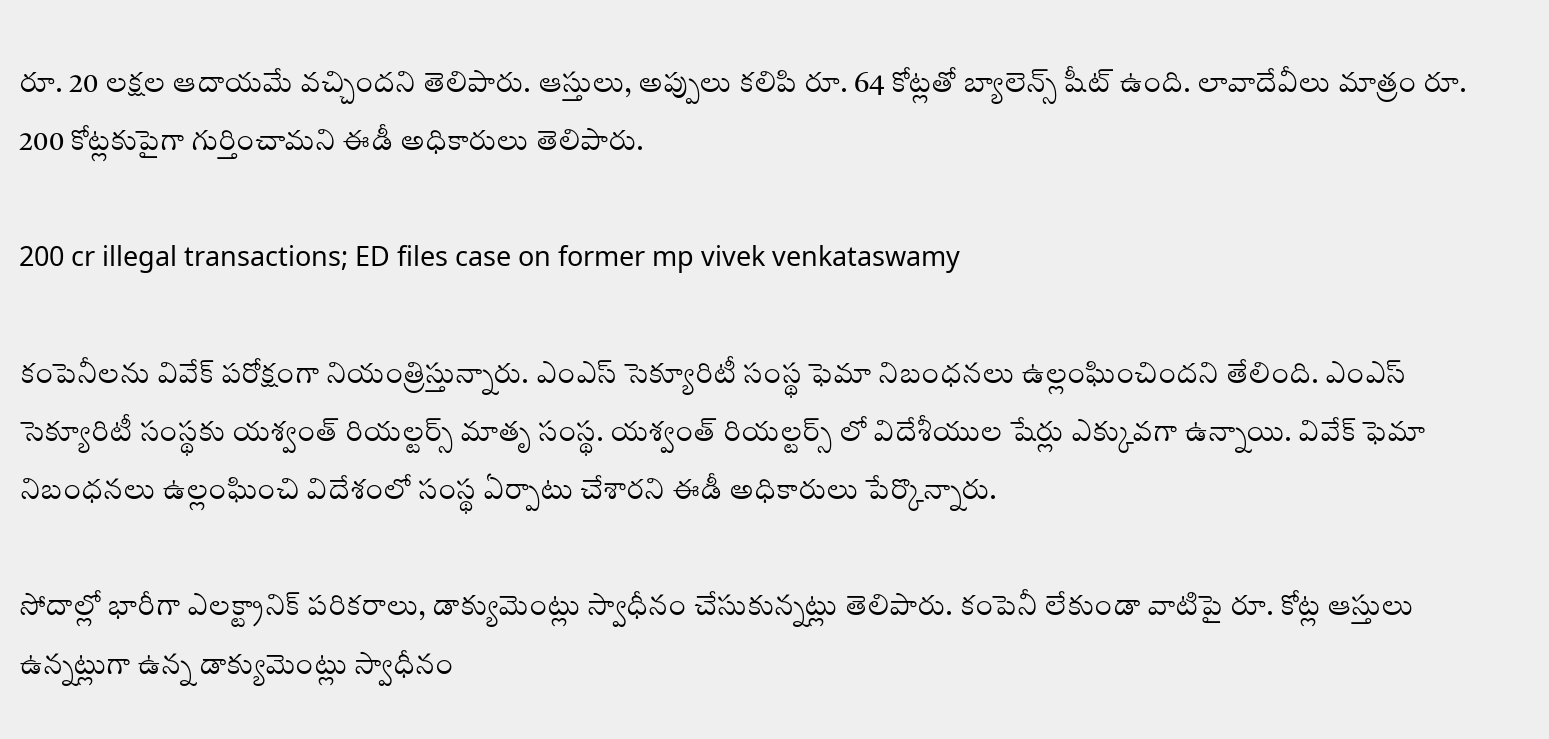రూ. 20 లక్షల ఆదాయమే వచ్చిందని తెలిపారు. ఆస్తులు, అప్పులు కలిపి రూ. 64 కోట్లతో బ్యాలెన్స్ షీట్ ఉంది. లావాదేవీలు మాత్రం రూ. 200 కోట్లకుపైగా గుర్తించామని ఈడీ అధికారులు తెలిపారు.

200 cr illegal transactions; ED files case on former mp vivek venkataswamy

కంపెనీలను వివేక్ పరోక్షంగా నియంత్రిస్తున్నారు. ఎంఎస్ సెక్యూరిటీ సంస్థ ఫెమా నిబంధనలు ఉల్లంఘించిందని తేలింది. ఎంఎస్ సెక్యూరిటీ సంస్థకు యశ్వంత్ రియల్టర్స్ మాతృ సంస్థ. యశ్వంత్ రియల్టర్స్ లో విదేశీయుల షేర్లు ఎక్కువగా ఉన్నాయి. వివేక్ ఫెమా నిబంధనలు ఉల్లంఘించి విదేశంలో సంస్థ ఏర్పాటు చేశారని ఈడీ అధికారులు పేర్కొన్నారు.

సోదాల్లో భారీగా ఎలక్ట్రానిక్ పరికరాలు, డాక్యుమెంట్లు స్వాధీనం చేసుకున్నట్లు తెలిపారు. కంపెనీ లేకుండా వాటిపై రూ. కోట్ల ఆస్తులు ఉన్నట్లుగా ఉన్న డాక్యుమెంట్లు స్వాధీనం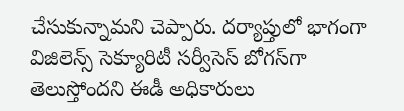చేసుకున్నామని చెప్పారు. దర్యాప్తులో భాగంగా విజిలెన్స్ సెక్యూరిటీ సర్వీసెస్ బోగస్‌గా తెలుస్తోందని ఈడీ అధికారులు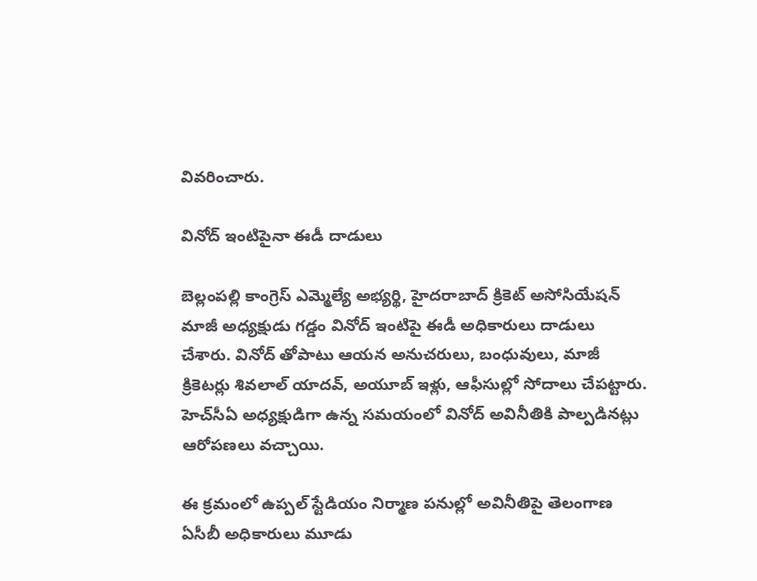వివరించారు.

వినోద్ ఇంటిపైనా ఈడీ దాడులు

బెల్లంపల్లి కాంగ్రెస్ ఎమ్మెల్యే అభ్యర్థి, హైదరాబాద్ క్రికెట్ అసోసియేషన్ మాజీ అధ్యక్షుడు గడ్డం వినోద్ ఇంటిపై ఈడీ అధికారులు దాడులు చేశారు. వినోద్ తోపాటు ఆయన అనుచరులు, బంధువులు, మాజీ క్రికెటర్లు శివలాల్ యాదవ్, అయూబ్ ఇళ్లు, ఆఫీసుల్లో సోదాలు చేపట్టారు. హెచ్‌సీఏ అధ్యక్షుడిగా ఉన్న సమయంలో వినోద్ అవినీతికి పాల్పడినట్లు ఆరోపణలు వచ్చాయి.

ఈ క్రమంలో ఉప్పల్ స్టేడియం నిర్మాణ పనుల్లో అవినీతిపై తెలంగాణ ఏసీబీ అధికారులు మూడు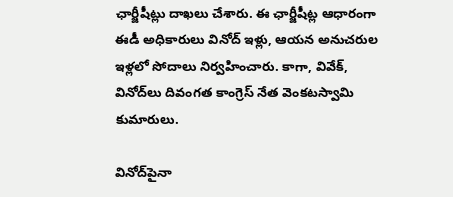ఛార్జీషీట్లు దాఖలు చేశారు. ఈ ఛార్జీషీట్ల ఆధారంగా ఈడీ అధికారులు వినోద్ ఇళ్లు, ఆయన అనుచరుల ఇళ్లలో సోదాలు నిర్వహించారు. కాగా, వివేక్, వినోద్‌లు దివంగత కాంగ్రెస్ నేత వెంకటస్వామి కుమారులు.

వినోద్‌పైనా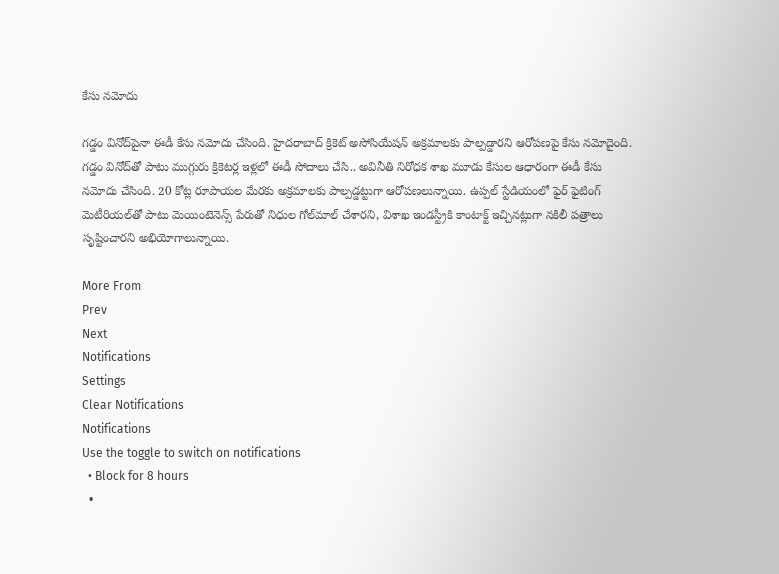కేసు నమోదు

గడ్డం వినోద్‌పైనా ఈడీ కేసు నమోదు చేసింది. హైదరాబాద్ క్రికెట్ అసోసియేషన్ అక్రమాలకు పాల్పడ్డారని ఆరోపణపై కేసు నమోదైంది. గడ్డం వినోద్‌తో పాటు ముగ్గురు క్రికెటర్ల ఇళ్లలో ఈడీ సోదాలు చేసి.. అవినీతి నిరోధక శాఖ మూడు కేసుల ఆధారంగా ఈడీ కేసు నమోదు చేసింది. 20 కోట్ల రూపాయల మేరకు అక్రమాలకు పాల్పడ్డట్టుగా ఆరోపణలున్నాయి. ఉప్పల్ స్టేడియంలో ఫైర్ ఫైటింగ్ మెటీరియల్‌తో పాటు మెయింటెనెన్స్ పేరుతో నిధుల గోల్‌మాల్ చేశారని, విశాఖ ఇండస్ట్రీకి కాంటాక్ట్ ఇచ్చినట్లుగా నకిలీ పత్రాలు సృష్టించారని అభియోగాలున్నాయి.

More From
Prev
Next
Notifications
Settings
Clear Notifications
Notifications
Use the toggle to switch on notifications
  • Block for 8 hours
  •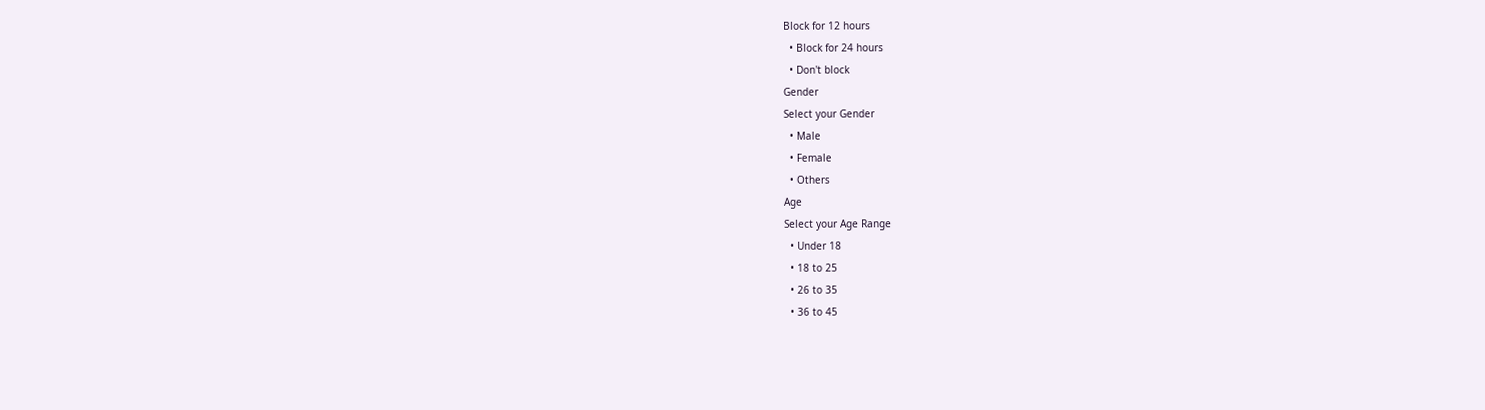Block for 12 hours
  • Block for 24 hours
  • Don't block
Gender
Select your Gender
  • Male
  • Female
  • Others
Age
Select your Age Range
  • Under 18
  • 18 to 25
  • 26 to 35
  • 36 to 45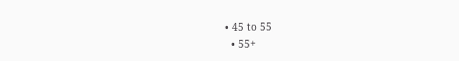• 45 to 55
  • 55+